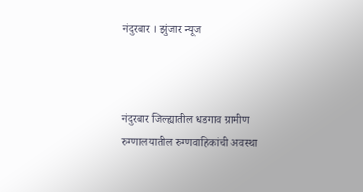नंदुरबार । झुंजार न्यूज



नंदुरबार जिल्ह्यातील धडगाव ग्रामीण रुग्णालयातील रुग्णवाहिकांची अवस्था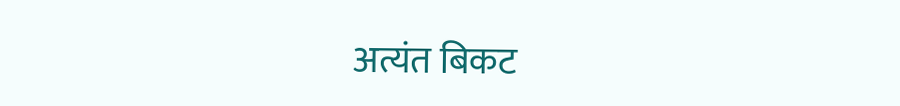अत्यंत बिकट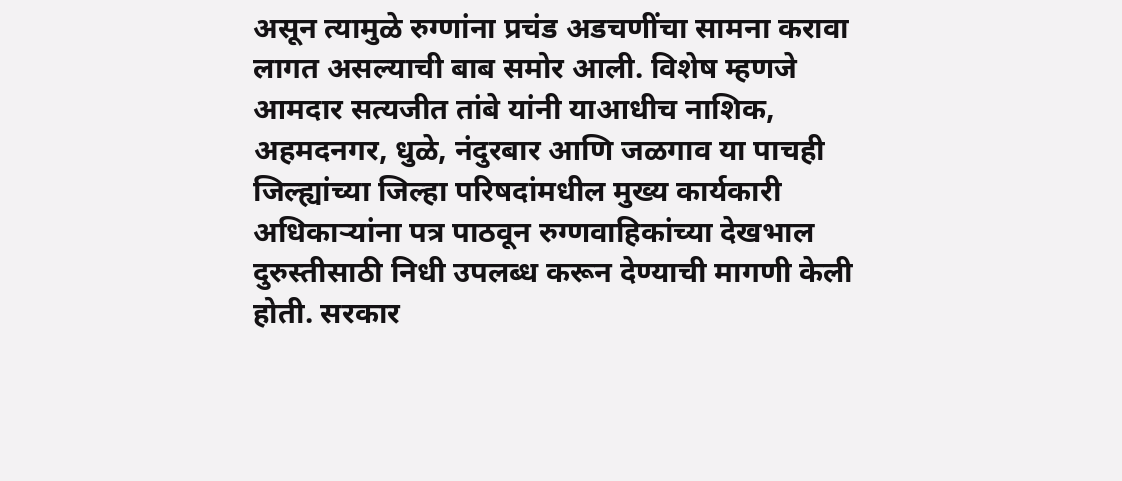असून त्यामुळे रुग्णांना प्रचंड अडचणींचा सामना करावा लागत असल्याची बाब समोर आली. विशेष म्हणजे आमदार सत्यजीत तांबे यांनी याआधीच नाशिक, अहमदनगर, धुळे, नंदुरबार आणि जळगाव या पाचही जिल्ह्यांच्या जिल्हा परिषदांमधील मुख्य कार्यकारी अधिकाऱ्यांना पत्र पाठवून रुग्णवाहिकांच्या देखभाल दुरुस्तीसाठी निधी उपलब्ध करून देण्याची मागणी केली होती. सरकार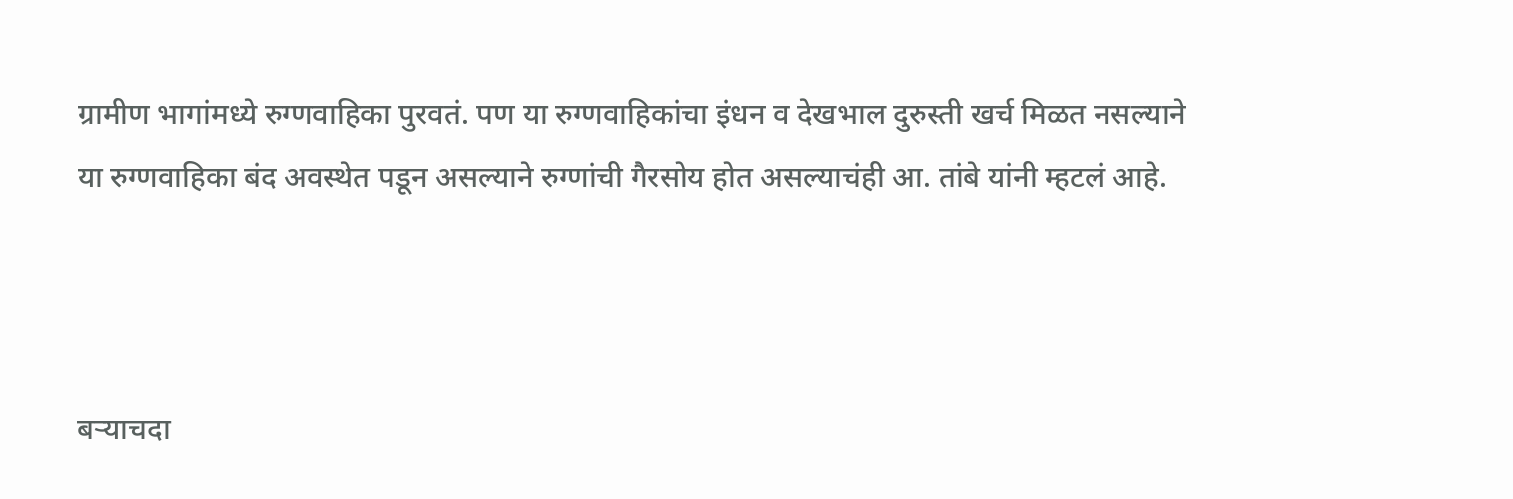ग्रामीण भागांमध्ये रुग्णवाहिका पुरवतं. पण या रुग्णवाहिकांचा इंधन व देखभाल दुरुस्ती खर्च मिळत नसल्याने या रुग्णवाहिका बंद अवस्थेत पडून असल्याने रुग्णांची गैरसोय होत असल्याचंही आ. तांबे यांनी म्हटलं आहे.



बऱ्याचदा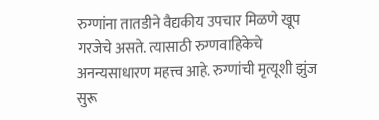रुग्णांना तातडीने वैद्यकीय उपचार मिळणे खूप गरजेचे असते. त्यासाठी रुग्णवाहिकेचे अनन्यसाधारण महत्त्व आहे. रुग्णांची मृत्यूशी झुंज सुरू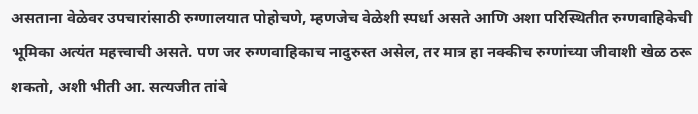असताना वेळेवर उपचारांसाठी रुग्णालयात पोहोचणे, म्हणजेच वेळेशी स्पर्धा असते आणि अशा परिस्थितीत रुग्णवाहिकेची भूमिका अत्यंत महत्त्वाची असते. पण जर रुग्णवाहिकाच नादुरुस्त असेल, तर मात्र हा नक्कीच रुग्णांच्या जीवाशी खेळ ठरू शकतो, अशी भीती आ. सत्यजीत तांबे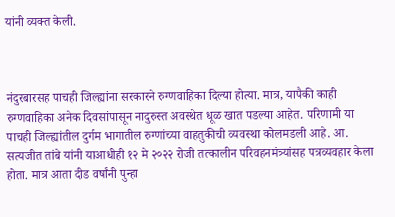यांनी व्यक्त केली.



नंदुरबारसह पाचही जिल्ह्यांना सरकारने रुग्णवाहिका दिल्या होत्या. मात्र, यापैकी काही रुग्णवाहिका अनेक दिवसांपासून नादुरुस्त अवस्थेत धूळ खात पडल्या आहेत. परिणामी या पाचही जिल्ह्यांतील दुर्गम भागातील रुग्णांच्या वाहतुकीची व्यवस्था कोलमडली आहे. आ. सत्यजीत तांबे यांनी याआधीही १२ मे २०२२ रोजी तत्कालीन परिवहनमंत्र्यांसह पत्रव्यवहार केला होता. मात्र आता दीड वर्षांनी पुन्हा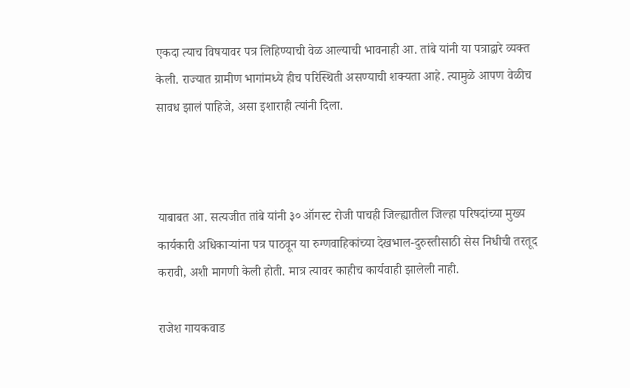एकदा त्याच विषयावर पत्र लिहिण्याची वेळ आल्याची भावनाही आ. तांबे यांनी या पत्राद्वारे व्यक्त केली. राज्यात ग्रामीण भागांमध्ये हीच परिस्थिती असण्याची शक्यता आहे. त्यामुळे आपण वेळीच सावध झालं पाहिजे, असा इशाराही त्यांनी दिला.



याबाबत आ. सत्यजीत तांबे यांनी ३० ऑगस्ट रोजी पाचही जिल्ह्यातील जिल्हा परिषदांच्या मुख्य कार्यकारी अधिकाऱ्यांना पत्र पाठवून या रुग्णवाहिकांच्या देखभाल-दुरुस्तीसाठी सेस निधीची तरतूद करावी, अशी मागणी केली होती. मात्र त्यावर काहीच कार्यवाही झालेली नाही.

राजेश गायकवाड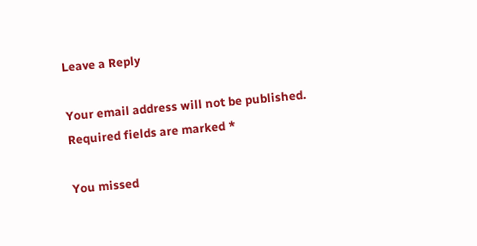Leave a Reply

Your email address will not be published. Required fields are marked *

You missed